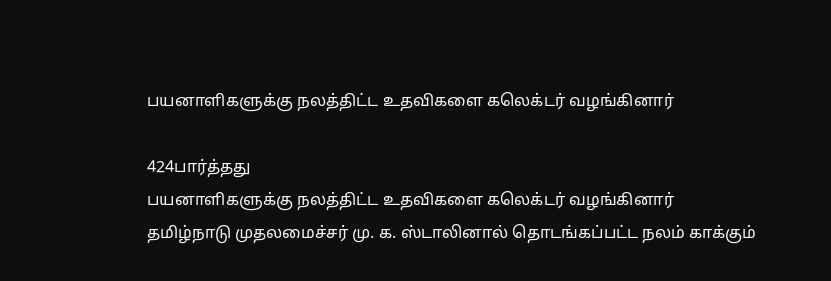பயனாளிகளுக்கு நலத்திட்ட உதவிகளை கலெக்டர் வழங்கினார்

424பார்த்தது
பயனாளிகளுக்கு நலத்திட்ட உதவிகளை கலெக்டர் வழங்கினார்
தமிழ்நாடு முதலமைச்சர் மு. க. ஸ்டாலினால் தொடங்கப்பட்ட நலம் காக்கும்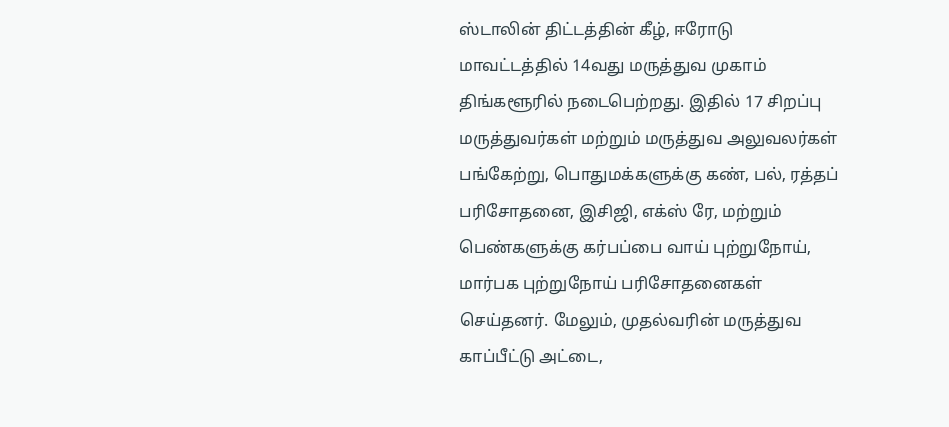ஸ்டாலின் திட்டத்தின் கீழ், ஈரோடு மாவட்டத்தில் 14வது மருத்துவ முகாம் திங்களூரில் நடைபெற்றது. இதில் 17 சிறப்பு மருத்துவர்கள் மற்றும் மருத்துவ அலுவலர்கள் பங்கேற்று, பொதுமக்களுக்கு கண், பல், ரத்தப் பரிசோதனை, இசிஜி, எக்ஸ் ரே, மற்றும் பெண்களுக்கு கர்பப்பை வாய் புற்றுநோய், மார்பக புற்றுநோய் பரிசோதனைகள் செய்தனர். மேலும், முதல்வரின் மருத்துவ காப்பீட்டு அட்டை,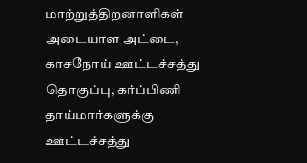மாற்றுத்திறனாளிகள் அடையாள அட்டை, காசநோய் ஊட்டச்சத்து தொகுப்பு, கர்ப்பிணி தாய்மார்களுக்கு ஊட்டச்சத்து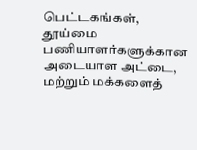பெட்டகங்கள், தூய்மை பணியாளர்களுக்கான அடையாள அட்டை, மற்றும் மக்களைத்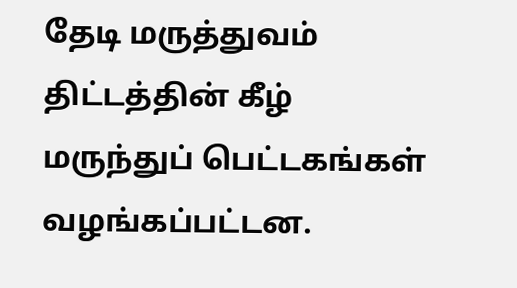தேடி மருத்துவம் திட்டத்தின் கீழ் மருந்துப் பெட்டகங்கள் வழங்கப்பட்டன.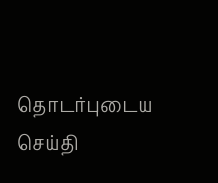தொடர்புடைய செய்தி